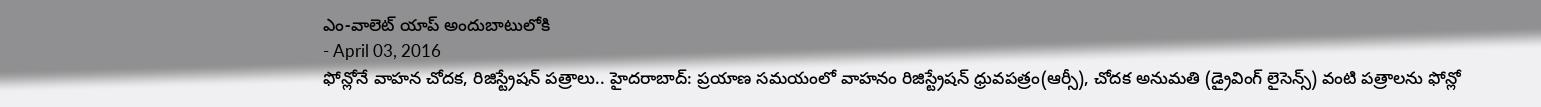ఎం-వాలెట్ యాప్ అందుబాటులోకి
- April 03, 2016
ఫోన్లోనే వాహన చోదక, రిజిస్ట్రేషన్ పత్రాలు.. హైదరాబాద్: ప్రయాణ సమయంలో వాహనం రిజిస్ట్రేషన్ ధ్రువపత్రం(ఆర్సీ), చోదక అనుమతి (డ్రైవింగ్ లైసెన్స్) వంటి పత్రాలను ఫోన్లో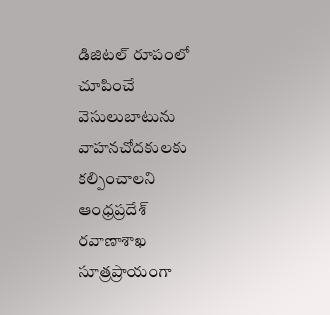డిజిటల్ రూపంలో చూపించే వెసులుబాటును వాహనచోదకులకు కల్పించాలని ఆంధ్రప్రదేశ్ రవాణాశాఖ సూత్రప్రాయంగా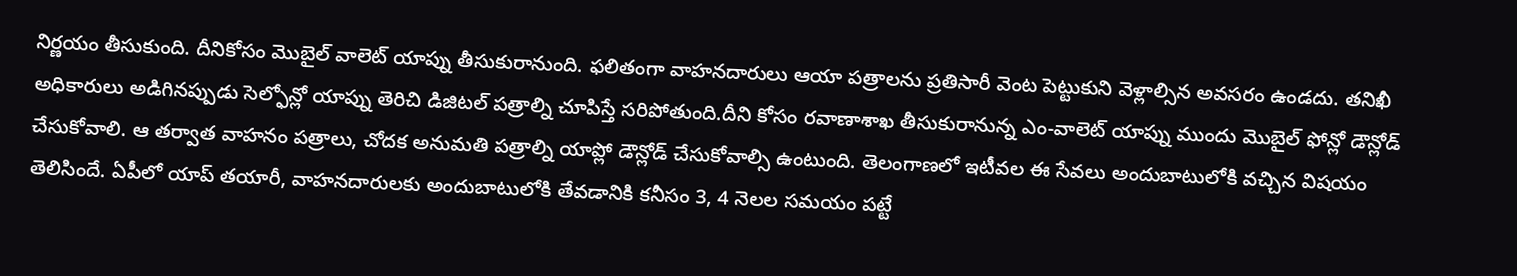నిర్ణయం తీసుకుంది. దీనికోసం మొబైల్ వాలెట్ యాప్ను తీసుకురానుంది. ఫలితంగా వాహనదారులు ఆయా పత్రాలను ప్రతిసారీ వెంట పెట్టుకుని వెళ్లాల్సిన అవసరం ఉండదు. తనిఖీ అధికారులు అడిగినప్పుడు సెల్ఫోన్లో యాప్ను తెరిచి డిజిటల్ పత్రాల్ని చూపిస్తే సరిపోతుంది.దీని కోసం రవాణాశాఖ తీసుకురానున్న ఎం-వాలెట్ యాప్ను ముందు మొబైల్ ఫోన్లో డౌన్లోడ్ చేసుకోవాలి. ఆ తర్వాత వాహనం పత్రాలు, చోదక అనుమతి పత్రాల్ని యాప్లో డౌన్లోడ్ చేసుకోవాల్సి ఉంటుంది. తెలంగాణలో ఇటీవల ఈ సేవలు అందుబాటులోకి వచ్చిన విషయం తెలిసిందే. ఏపీలో యాప్ తయారీ, వాహనదారులకు అందుబాటులోకి తేవడానికి కనీసం 3, 4 నెలల సమయం పట్టే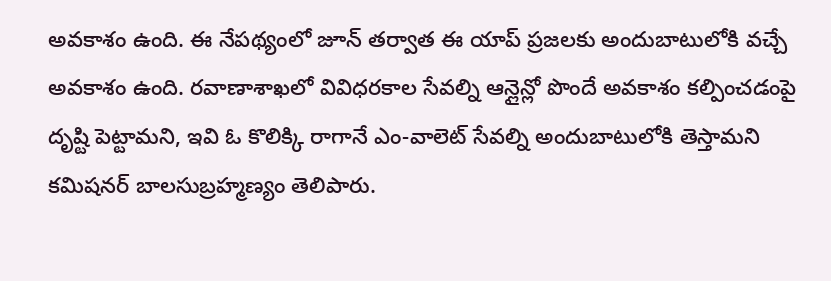అవకాశం ఉంది. ఈ నేపథ్యంలో జూన్ తర్వాత ఈ యాప్ ప్రజలకు అందుబాటులోకి వచ్చే అవకాశం ఉంది. రవాణాశాఖలో వివిధరకాల సేవల్ని ఆన్లైన్లో పొందే అవకాశం కల్పించడంపై దృష్టి పెట్టామని, ఇవి ఓ కొలిక్కి రాగానే ఎం-వాలెట్ సేవల్ని అందుబాటులోకి తెస్తామని కమిషనర్ బాలసుబ్రహ్మణ్యం తెలిపారు.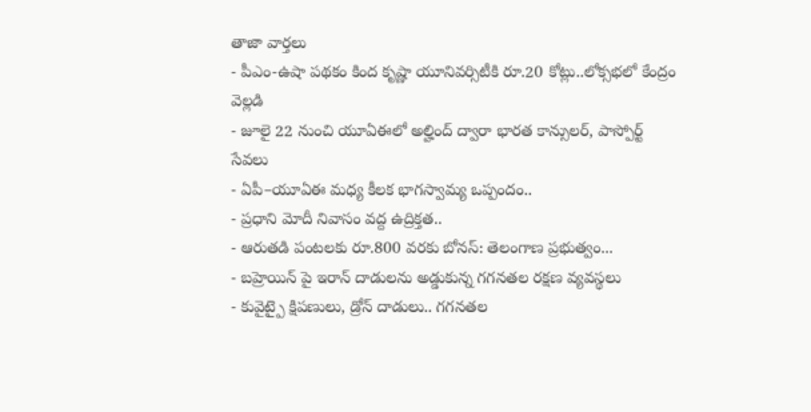తాజా వార్తలు
- పీఎం-ఉషా పథకం కింద కృష్ణా యూనివర్సిటీకి రూ.20 కోట్లు..లోక్సభలో కేంద్రం వెల్లడి
- జూలై 22 నుంచి యూఏఈలో అల్హింద్ ద్వారా భారత కాన్సులర్, పాస్పోర్ట్ సేవలు
- ఏపీ–యూఏఈ మధ్య కీలక భాగస్వామ్య ఒప్పందం..
- ప్రధాని మోదీ నివాసం వద్ద ఉద్రిక్తత..
- ఆరుతడి పంటలకు రూ.800 వరకు బోనస్: తెలంగాణ ప్రభుత్వం...
- బహ్రెయిన్ పై ఇరాన్ దాడులను అడ్డుకున్న గగనతల రక్షణ వ్యవస్థలు
- కువైట్పై క్షిపణులు, డ్రోన్ దాడులు.. గగనతల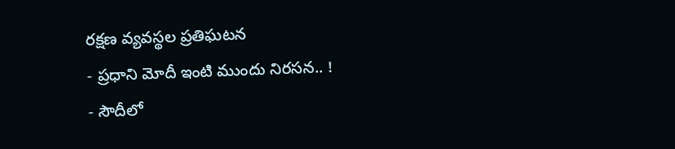రక్షణ వ్యవస్థల ప్రతిఘటన
- ప్రధాని మోదీ ఇంటి ముందు నిరసన.. !
- సౌదీలో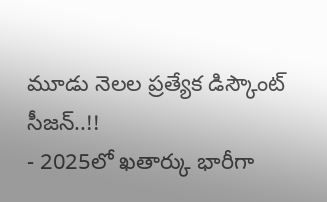మూడు నెలల ప్రత్యేక డిస్కౌంట్ సీజన్..!!
- 2025లో ఖతార్కు భారీగా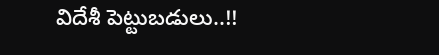విదేశీ పెట్టుబడులు..!!